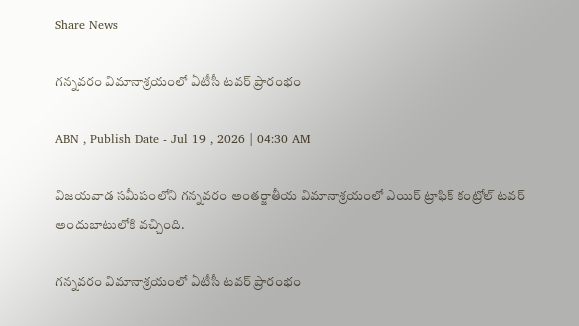Share News

గన్నవరం విమానాశ్రయంలో ఏటీసీ టవర్‌ ప్రారంభం

ABN , Publish Date - Jul 19 , 2026 | 04:30 AM

విజయవాడ సమీపంలోని గన్నవరం అంతర్జాతీయ విమానాశ్రయంలో ఎయిర్‌ ట్రాఫిక్‌ కంట్రోల్‌ టవర్‌ అందుబాటులోకి వచ్చింది.

గన్నవరం విమానాశ్రయంలో ఏటీసీ టవర్‌ ప్రారంభం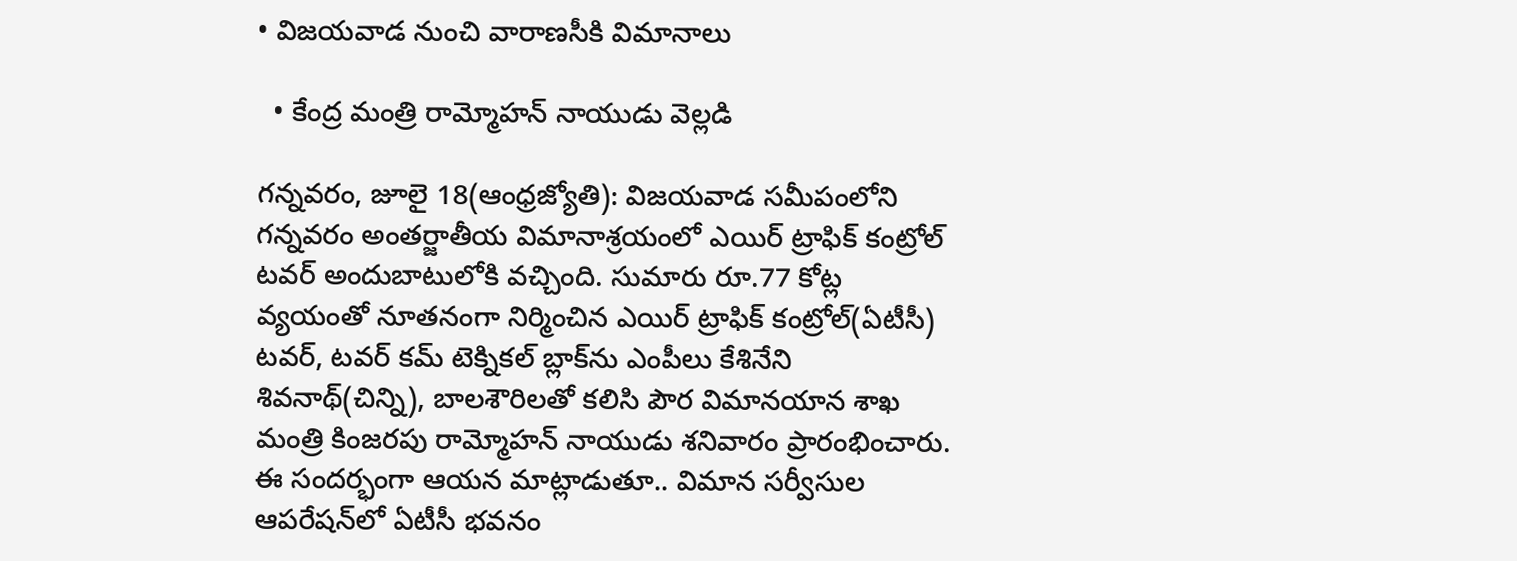• విజయవాడ నుంచి వారాణసీకి విమానాలు

  • కేంద్ర మంత్రి రామ్మోహన్‌ నాయుడు వెల్లడి

గన్నవరం, జూలై 18(ఆంధ్రజ్యోతి): విజయవాడ సమీపంలోని గన్నవరం అంతర్జాతీయ విమానాశ్రయంలో ఎయిర్‌ ట్రాఫిక్‌ కంట్రోల్‌ టవర్‌ అందుబాటులోకి వచ్చింది. సుమారు రూ.77 కోట్ల వ్యయంతో నూతనంగా నిర్మించిన ఎయిర్‌ ట్రాఫిక్‌ కంట్రోల్‌(ఏటీసీ) టవర్‌, టవర్‌ కమ్‌ టెక్నికల్‌ బ్లాక్‌ను ఎంపీలు కేశినేని శివనాథ్‌(చిన్ని), బాలశౌరిలతో కలిసి పౌర విమానయాన శాఖ మంత్రి కింజరపు రామ్మోహన్‌ నాయుడు శనివారం ప్రారంభించారు. ఈ సందర్భంగా ఆయన మాట్లాడుతూ.. విమాన సర్వీసుల ఆపరేషన్‌లో ఏటీసీ భవనం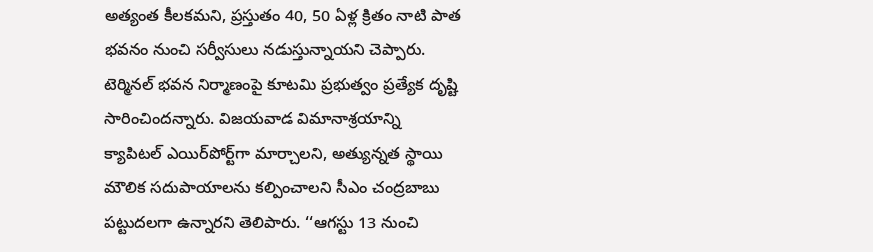అత్యంత కీలకమని, ప్రస్తుతం 40, 50 ఏళ్ల క్రితం నాటి పాత భవనం నుంచి సర్వీసులు నడుస్తున్నాయని చెప్పారు. టెర్మినల్‌ భవన నిర్మాణంపై కూటమి ప్రభుత్వం ప్రత్యేక దృష్టి సారించిందన్నారు. విజయవాడ విమానాశ్రయాన్ని క్యాపిటల్‌ ఎయిర్‌పోర్ట్‌గా మార్చాలని, అత్యున్నత స్థాయి మౌలిక సదుపాయాలను కల్పించాలని సీఎం చంద్రబాబు పట్టుదలగా ఉన్నారని తెలిపారు. ‘‘ఆగస్టు 13 నుంచి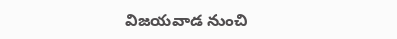విజయవాడ నుంచి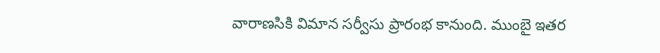వారాణసికి విమాన సర్వీసు ప్రారంభ కానుంది. ముంబై ఇతర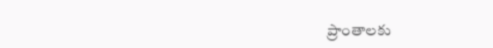ప్రాంతాలకు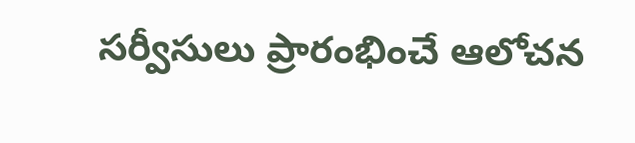సర్వీసులు ప్రారంభించే ఆలోచన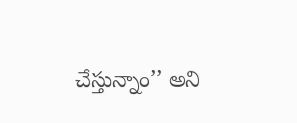చేస్తున్నాం’’ అని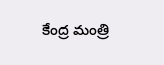కేంద్ర మంత్రి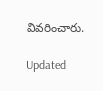వివరించారు.

Updated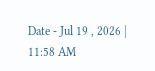Date - Jul 19 , 2026 | 11:58 AM